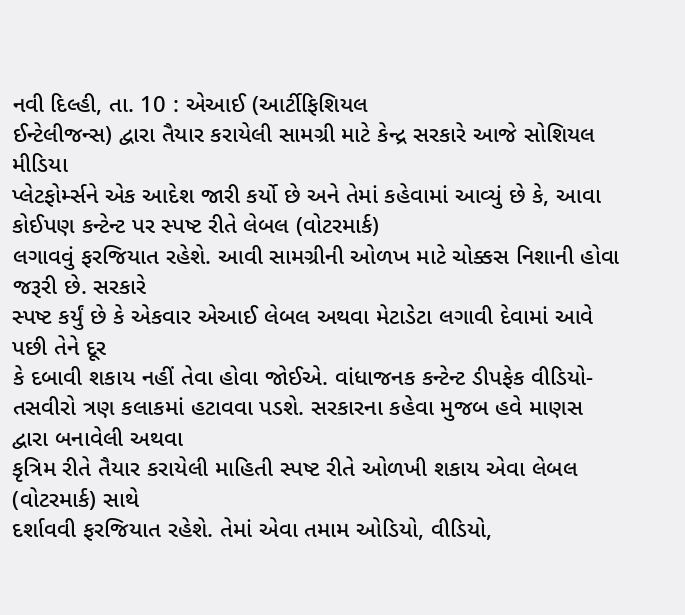નવી દિલ્હી, તા. 10 : એઆઈ (આર્ટીફિશિયલ
ઈન્ટેલીજન્સ) દ્વારા તૈયાર કરાયેલી સામગ્રી માટે કેન્દ્ર સરકારે આજે સોશિયલ મીડિયા
પ્લેટફોર્મ્સને એક આદેશ જારી કર્યો છે અને તેમાં કહેવામાં આવ્યું છે કે, આવા કોઈપણ કન્ટેન્ટ પર સ્પષ્ટ રીતે લેબલ (વોટરમાર્ક)
લગાવવું ફરજિયાત રહેશે. આવી સામગ્રીની ઓળખ માટે ચોક્કસ નિશાની હોવા જરૂરી છે. સરકારે
સ્પષ્ટ કર્યું છે કે એકવાર એઆઈ લેબલ અથવા મેટાડેટા લગાવી દેવામાં આવે પછી તેને દૂર
કે દબાવી શકાય નહીં તેવા હોવા જોઈએ. વાંધાજનક કન્ટેન્ટ ડીપફેક વીડિયો-તસવીરો ત્રણ કલાકમાં હટાવવા પડશે. સરકારના કહેવા મુજબ હવે માણસ દ્વારા બનાવેલી અથવા
કૃત્રિમ રીતે તૈયાર કરાયેલી માહિતી સ્પષ્ટ રીતે ઓળખી શકાય એવા લેબલ (વોટરમાર્ક) સાથે
દર્શાવવી ફરજિયાત રહેશે. તેમાં એવા તમામ ઓડિયો, વીડિયો,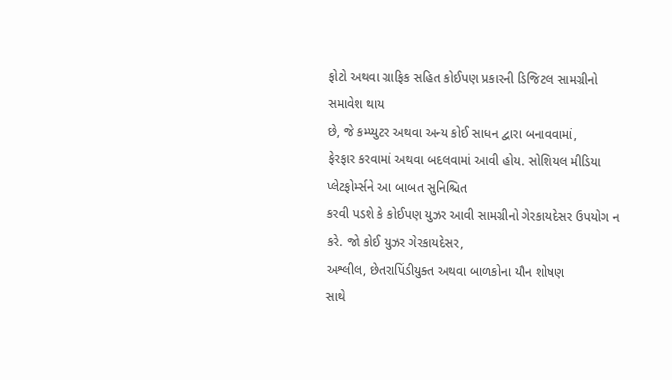ફોટો અથવા ગ્રાફિક સહિત કોઈપણ પ્રકારની ડિજિટલ સામગ્રીનો સમાવેશ થાય
છે, જે કમ્પ્યુટર અથવા અન્ય કોઈ સાધન દ્વારા બનાવવામાં,
ફેરફાર કરવામાં અથવા બદલવામાં આવી હોય. સોશિયલ મીડિયા પ્લેટફોર્મ્સને આ બાબત સુનિશ્ચિત
કરવી પડશે કે કોઈપણ યુઝર આવી સામગ્રીનો ગેરકાયદેસર ઉપયોગ ન કરે. જો કોઈ યુઝર ગેરકાયદેસર,
અશ્લીલ, છેતરાપિંડીયુક્ત અથવા બાળકોના યૌન શોષણ
સાથે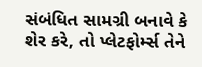સંબંધિત સામગ્રી બનાવે કે શેર કરે, તો પ્લેટફોર્મ્સ તેને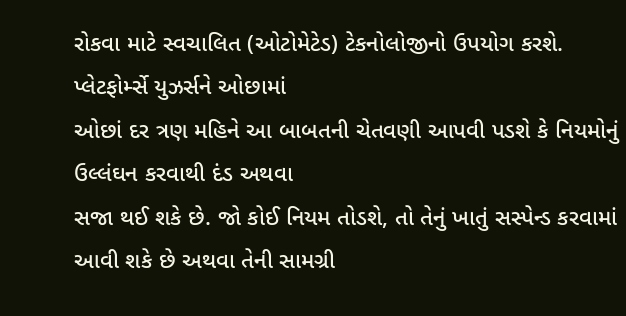રોકવા માટે સ્વચાલિત (ઓટોમેટેડ) ટેકનોલોજીનો ઉપયોગ કરશે. પ્લેટફોર્મ્સે યુઝર્સને ઓછામાં
ઓછાં દર ત્રણ મહિને આ બાબતની ચેતવણી આપવી પડશે કે નિયમોનું ઉલ્લંઘન કરવાથી દંડ અથવા
સજા થઈ શકે છે. જો કોઈ નિયમ તોડશે, તો તેનું ખાતું સસ્પેન્ડ કરવામાં
આવી શકે છે અથવા તેની સામગ્રી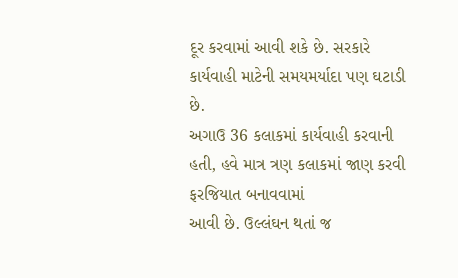દૂર કરવામાં આવી શકે છે. સરકારે કાર્યવાહી માટેની સમયમર્યાદા પણ ઘટાડી છે.
અગાઉ 36 કલાકમાં કાર્યવાહી કરવાની હતી, હવે માત્ર ત્રણ કલાકમાં જાણ કરવી ફરજિયાત બનાવવામાં
આવી છે. ઉલ્લંઘન થતાં જ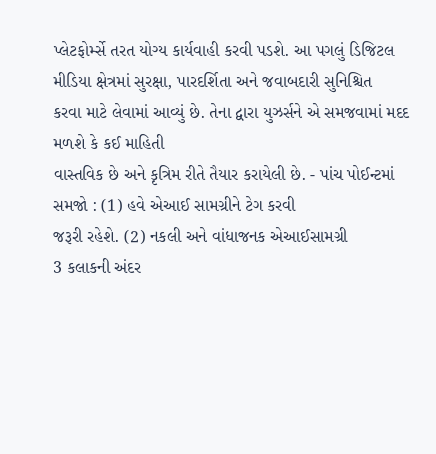પ્લેટફોર્મ્સે તરત યોગ્ય કાર્યવાહી કરવી પડશે. આ પગલું ડિજિટલ
મીડિયા ક્ષેત્રમાં સુરક્ષા, પારદર્શિતા અને જવાબદારી સુનિશ્ચિત
કરવા માટે લેવામાં આવ્યું છે. તેના દ્વારા યુઝર્સને એ સમજવામાં મદદ મળશે કે કઈ માહિતી
વાસ્તવિક છે અને કૃત્રિમ રીતે તૈયાર કરાયેલી છે. - પાંચ પોઈન્ટમાં
સમજો : (1) હવે એઆઈ સામગ્રીને ટેગ કરવી
જરૂરી રહેશે. (2) નકલી અને વાંધાજનક એઆઈસામગ્રી
3 કલાકની અંદર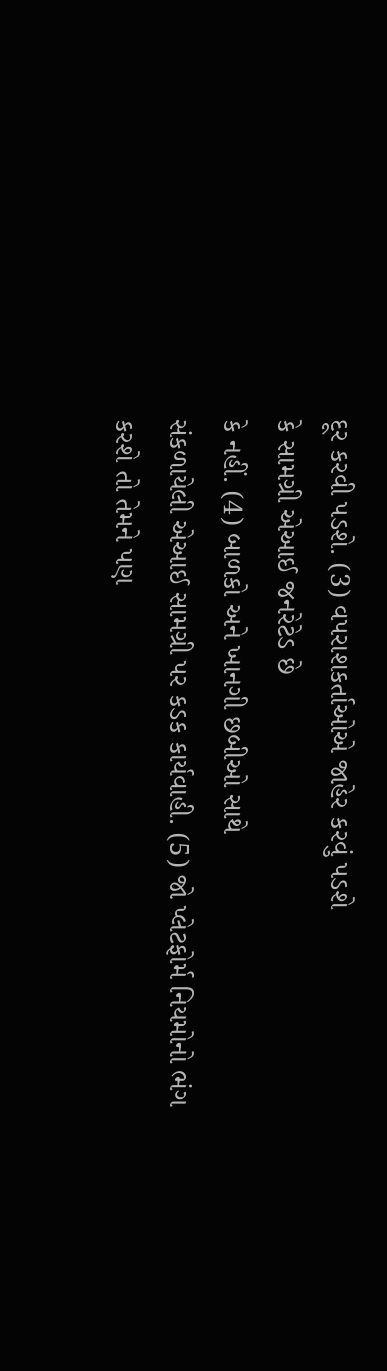દૂર કરવી પડશે. (3) વપરાશકર્તાઓએ જાહેર કરવું પડશે
કે સામગ્રી એઆઈ જનરેટેડ છે
કે નહીં. (4) બાળકો અને ખાનગી છબીઓ સાથે
સંકળાયેલી એઆઈ સામગ્રી પર કડક કાર્યવાહી. (5) જો પ્લેટફોર્મ નિયમોનો ભંગ
કરશે તો તેમને પણ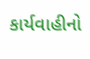કાર્યવાહીનો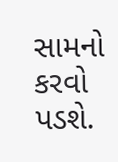સામનો કરવો પડશે.